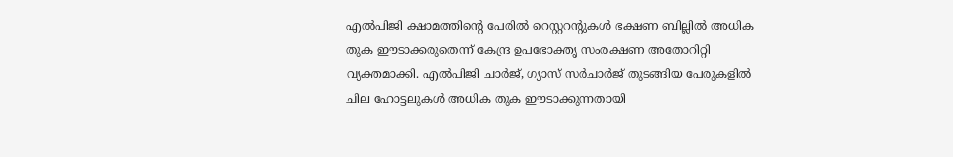എൽപിജി ക്ഷാമത്തിന്റെ പേരിൽ റെസ്റ്ററന്റുകൾ ഭക്ഷണ ബില്ലിൽ അധിക തുക ഈടാക്കരുതെന്ന് കേന്ദ്ര ഉപഭോക്തൃ സംരക്ഷണ അതോറിറ്റി വ്യക്തമാക്കി. എൽപിജി ചാർജ്, ഗ്യാസ് സർചാർജ് തുടങ്ങിയ പേരുകളിൽ ചില ഹോട്ടലുകൾ അധിക തുക ഈടാക്കുന്നതായി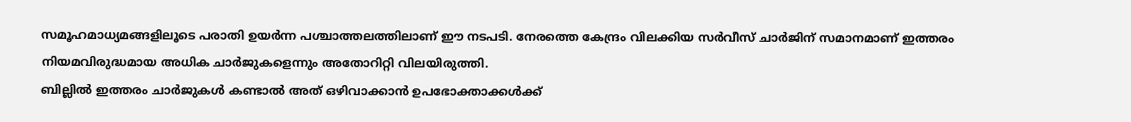സമൂഹമാധ്യമങ്ങളിലൂടെ പരാതി ഉയർന്ന പശ്ചാത്തലത്തിലാണ് ഈ നടപടി. നേരത്തെ കേന്ദ്രം വിലക്കിയ സർവീസ് ചാർജിന് സമാനമാണ് ഇത്തരം നിയമവിരുദ്ധമായ അധിക ചാർജുകളെന്നും അതോറിറ്റി വിലയിരുത്തി.
ബില്ലിൽ ഇത്തരം ചാർജുകൾ കണ്ടാൽ അത് ഒഴിവാക്കാൻ ഉപഭോക്താക്കൾക്ക്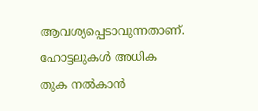ആവശ്യപ്പെടാവുന്നതാണ്. ഹോട്ടലുകൾ അധിക തുക നൽകാൻ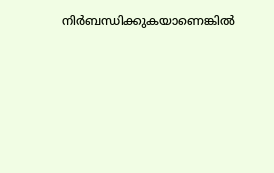നിർബന്ധിക്കുകയാണെങ്കിൽ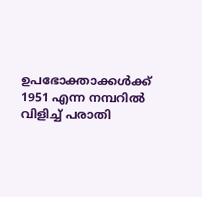ഉപഭോക്താക്കൾക്ക് 1951 എന്ന നമ്പറിൽ വിളിച്ച് പരാതി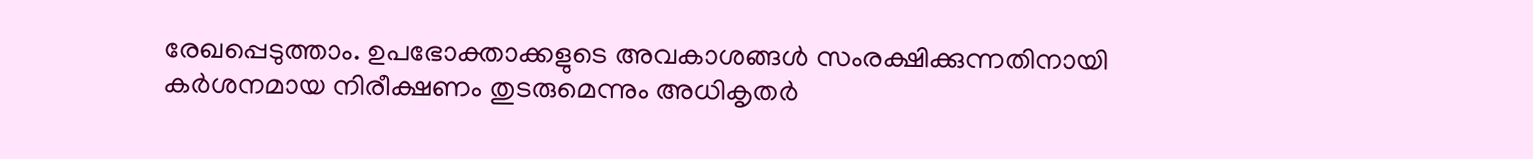രേഖപ്പെടുത്താം. ഉപഭോക്താക്കളുടെ അവകാശങ്ങൾ സംരക്ഷിക്കുന്നതിനായി കർശനമായ നിരീക്ഷണം തുടരുമെന്നും അധികൃതർ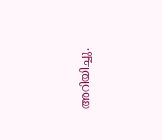അറിയിച്ചു.